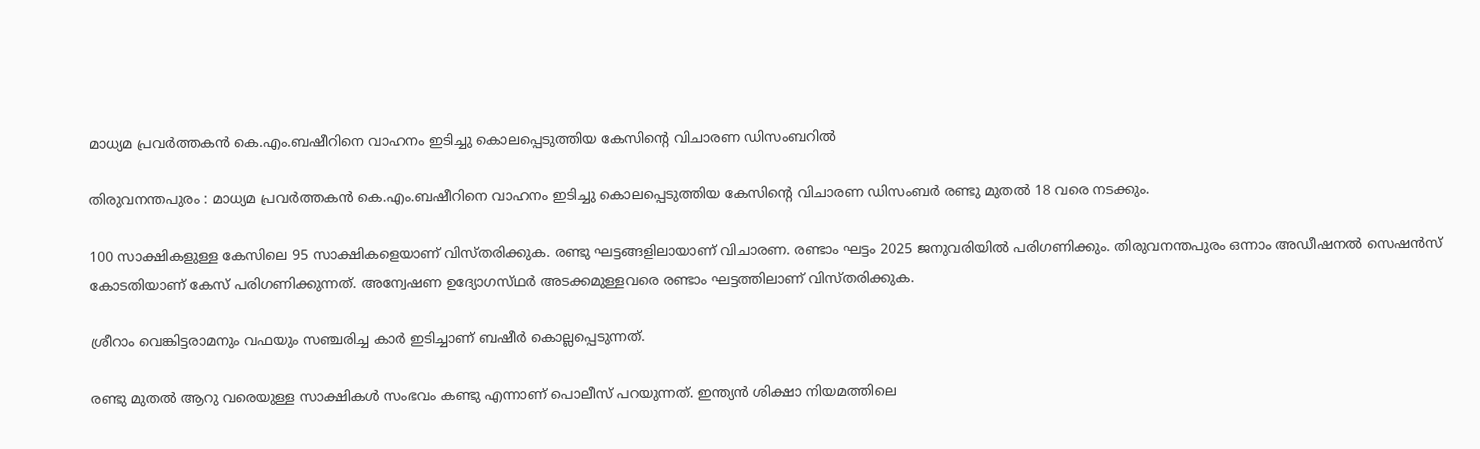മാധ്യമ പ്രവര്‍ത്തകന്‍ കെ.എം.ബഷീറിനെ വാഹനം ഇടിച്ചു കൊലപ്പെടുത്തിയ കേസിന്റെ വിചാരണ ഡിസംബറില്‍

തിരുവനന്തപുരം : മാധ്യമ പ്രവര്‍ത്തകന്‍ കെ.എം.ബഷീറിനെ വാഹനം ഇടിച്ചു കൊലപ്പെടുത്തിയ കേസിന്റെ വിചാരണ ഡിസംബര്‍ രണ്ടു മുതല്‍ 18 വരെ നടക്കും.

100 സാക്ഷികളുള്ള കേസിലെ 95 സാക്ഷികളെയാണ്‌ വിസ്‌തരിക്കുക. രണ്ടു ഘട്ടങ്ങളിലായാണ്‌ വിചാരണ. രണ്ടാം ഘട്ടം 2025 ജനുവരിയില്‍ പരിഗണിക്കും. തിരുവനന്തപുരം ഒന്നാം അഡീഷനല്‍ സെഷന്‍സ്‌ കോടതിയാണ്‌ കേസ്‌ പരിഗണിക്കുന്നത്‌. അന്വേഷണ ഉദ്യോഗസ്‌ഥര്‍ അടക്കമുള്ളവരെ രണ്ടാം ഘട്ടത്തിലാണ്‌ വിസ്‌തരിക്കുക.

ശ്രീറാം വെങ്കിട്ടരാമനും വഫയും സഞ്ചരിച്ച കാര്‍ ഇടിച്ചാണ്‌ ബഷീര്‍ കൊല്ലപ്പെടുന്നത്‌.

രണ്ടു മുതല്‍ ആറു വരെയുള്ള സാക്ഷികള്‍ സംഭവം കണ്ടു എന്നാണ്‌ പൊലീസ്‌ പറയുന്നത്‌. ഇന്ത്യന്‍ ശിക്ഷാ നിയമത്തിലെ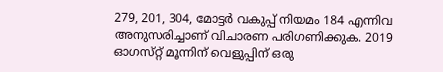279, 201, 304, മോട്ടര്‍ വകുപ്പ്‌ നിയമം 184 എന്നിവ അനുസരിച്ചാണ്‌ വിചാരണ പരിഗണിക്കുക. 2019 ഓഗസ്‌റ്റ്‌ മൂന്നിന്‌ വെളുപ്പിന്‌ ഒരു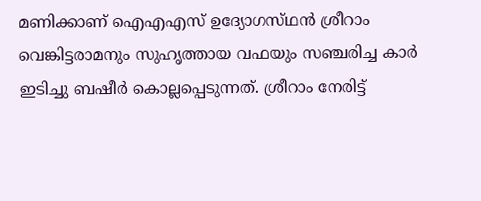മണിക്കാണ്‌ ഐഎഎസ്‌ ഉദ്യോഗസ്‌ഥന്‍ ശ്രീറാം വെങ്കിട്ടരാമനും സുഹൃത്തായ വഫയും സഞ്ചരിച്ച കാര്‍ ഇടിച്ചു ബഷീര്‍ കൊല്ലപ്പെടുന്നത്‌. ശ്രീറാം നേരിട്ട്‌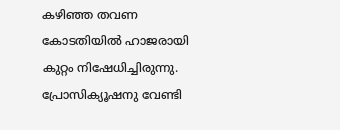കഴിഞ്ഞ തവണ കോടതിയില്‍ ഹാജരായി കുറ്റം നിഷേധിച്ചിരുന്നു. പ്രോസിക്യൂഷനു വേണ്ടി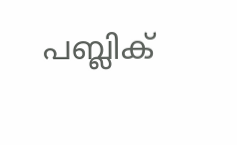പബ്ലിക്‌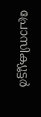പ്രോസിക്യൂട്ടര്‍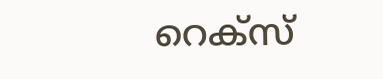റെക്‌സ്‌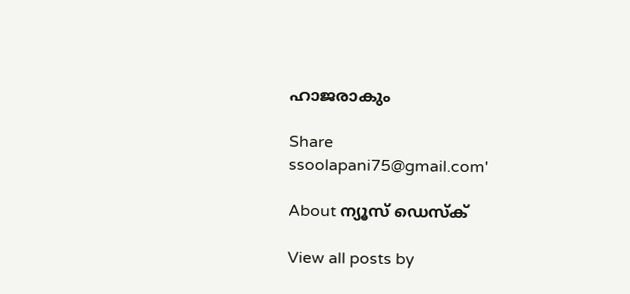ഹാജരാകും

Share
ssoolapani75@gmail.com'

About ന്യൂസ് ഡെസ്ക്

View all posts by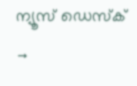ന്യൂസ് ഡെസ്ക് →